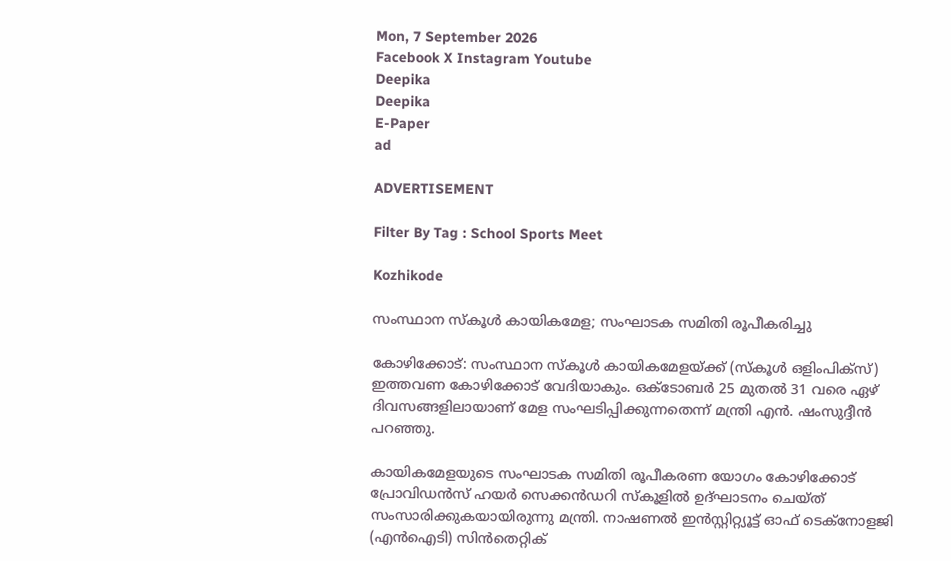Mon, 7 September 2026
Facebook X Instagram Youtube
Deepika
Deepika
E-Paper
ad

ADVERTISEMENT

Filter By Tag : School Sports Meet

Kozhikode

സംസ്ഥാന സ്‌കൂള്‍ കായികമേള; സംഘാടക സമിതി രൂപീകരിച്ചു

കോഴിക്കോട്: സംസ്ഥാന സ്‌കൂള്‍ കായികമേളയ്ക്ക് (സ്‌കൂള്‍ ഒളിംപിക്‌സ്) ഇത്തവണ കോഴിക്കോട് വേദിയാകും. ഒക്ടോബര്‍ 25 മുതല്‍ 31 വരെ ഏഴ് ദിവസങ്ങളിലായാണ് മേള സംഘടിപ്പിക്കുന്നതെന്ന് മന്ത്രി എന്‍. ഷംസുദ്ദീന്‍ പറഞ്ഞു.

കായികമേളയുടെ സംഘാടക സമിതി രൂപീകരണ യോഗം കോഴിക്കോട് പ്രോവിഡന്‍സ് ഹയര്‍ സെക്കന്‍ഡറി സ്‌കൂളില്‍ ഉദ്ഘാടനം ചെയ്ത് സംസാരിക്കുകയായിരുന്നു മന്ത്രി. നാഷണല്‍ ഇന്‍സ്റ്റിറ്റ്യൂട്ട് ഓഫ് ടെക്‌നോളജി (എന്‍ഐടി) സിന്‍തെറ്റിക്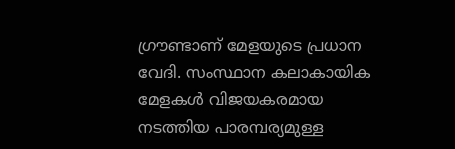ഗ്രൗണ്ടാണ് മേളയുടെ പ്രധാന വേദി. സംസ്ഥാന കലാകായിക മേളകള്‍ വിജയകരമായ നടത്തിയ പാരമ്പര്യമുള്ള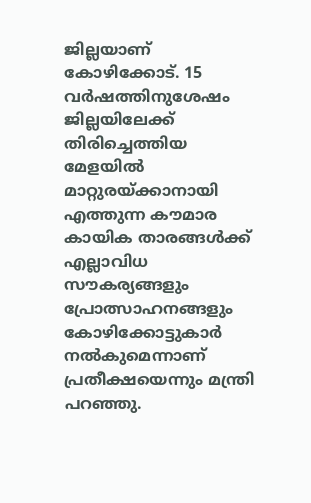ജില്ലയാണ് കോഴിക്കോട്. 15 വര്‍ഷത്തിനുശേഷം ജില്ലയിലേക്ക് തിരിച്ചെത്തിയ മേളയില്‍ മാറ്റുരയ്ക്കാനായി എത്തുന്ന കൗമാര കായിക താരങ്ങള്‍ക്ക് എല്ലാവിധ സൗകര്യങ്ങളും പ്രോത്സാഹനങ്ങളും കോഴിക്കോട്ടുകാര്‍ നല്‍കുമെന്നാണ് പ്രതീക്ഷയെന്നും മന്ത്രി പറഞ്ഞു.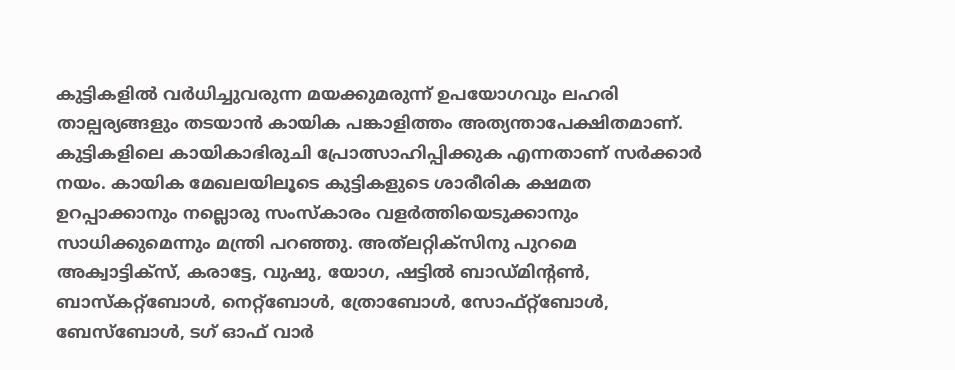കുട്ടികളില്‍ വര്‍ധിച്ചുവരുന്ന മയക്കുമരുന്ന് ഉപയോഗവും ലഹരി താല്പര്യങ്ങളും തടയാന്‍ കായിക പങ്കാളിത്തം അത്യന്താപേക്ഷിതമാണ്. കുട്ടികളിലെ കായികാഭിരുചി പ്രോത്സാഹിപ്പിക്കുക എന്നതാണ് സര്‍ക്കാര്‍ നയം. കായിക മേഖലയിലൂടെ കുട്ടികളുടെ ശാരീരിക ക്ഷമത ഉറപ്പാക്കാനും നല്ലൊരു സംസ്‌കാരം വളര്‍ത്തിയെടുക്കാനും സാധിക്കുമെന്നും മന്ത്രി പറഞ്ഞു. അത്‌ലറ്റിക്‌സിനു പുറമെ അക്വാട്ടിക്‌സ്, കരാട്ടേ, വുഷു, യോഗ, ഷട്ടില്‍ ബാഡ്മിന്‍റണ്‍, ബാസ്‌കറ്റ്‌ബോള്‍, നെറ്റ്‌ബോള്‍, ത്രോബോള്‍, സോഫ്റ്റ്‌ബോള്‍, ബേസ്‌ബോള്‍, ടഗ് ഓഫ് വാര്‍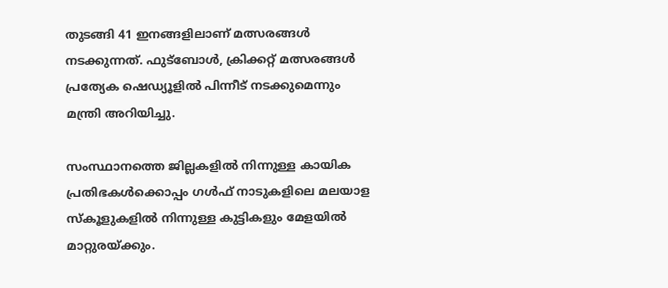തുടങ്ങി 41 ഇനങ്ങളിലാണ് മത്സരങ്ങള്‍ നടക്കുന്നത്. ഫുട്‌ബോള്‍, ക്രിക്കറ്റ് മത്സരങ്ങള്‍ പ്രത്യേക ഷെഡ്യൂളില്‍ പിന്നീട് നടക്കുമെന്നും മന്ത്രി അറിയിച്ചു.

സംസ്ഥാനത്തെ ജില്ലകളില്‍ നിന്നുള്ള കായിക പ്രതിഭകള്‍ക്കൊപ്പം ഗള്‍ഫ് നാടുകളിലെ മലയാള സ്‌കൂളുകളില്‍ നിന്നുള്ള കുട്ടികളും മേളയില്‍ മാറ്റുരയ്ക്കും.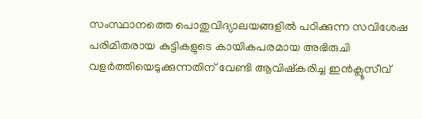സംസ്ഥാനത്തെ പൊതുവിദ്യാലയങ്ങളില്‍ പഠിക്കുന്ന സവിശേഷ പരിമിതരായ കുട്ടികളുടെ കായികപരമായ അഭിരുചി വളര്‍ത്തിയെടുക്കുന്നതിന് വേണ്ടി ആവിഷ്‌കരിച്ച ഇന്‍ക്ലൂസീവ്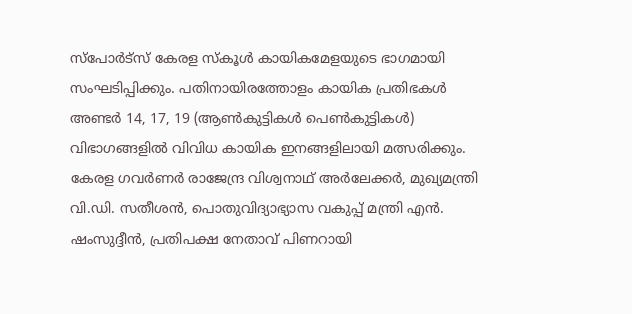സ്‌പോര്‍ട്സ് കേരള സ്‌കൂള്‍ കായികമേളയുടെ ഭാഗമായി സംഘടിപ്പിക്കും. പതിനായിരത്തോളം കായിക പ്രതിഭകള്‍ അണ്ടര്‍ 14, 17, 19 (ആണ്‍കുട്ടികള്‍ പെണ്‍കുട്ടികള്‍) വിഭാഗങ്ങളില്‍ വിവിധ കായിക ഇനങ്ങളിലായി മത്സരിക്കും. കേരള ഗവര്‍ണര്‍ രാജേന്ദ്ര വിശ്വനാഥ് അര്‍ലേക്കര്‍, മുഖ്യമന്ത്രി വി.ഡി. സതീശന്‍, പൊതുവിദ്യാഭ്യാസ വകുപ്പ് മന്ത്രി എന്‍. ഷംസുദ്ദീന്‍, പ്രതിപക്ഷ നേതാവ് പിണറായി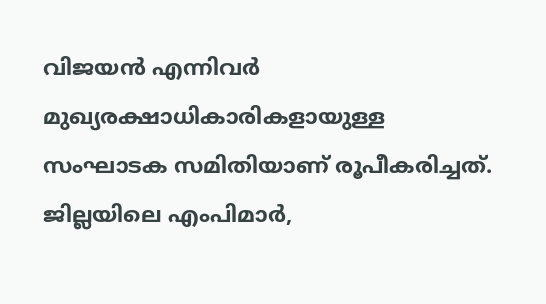വിജയന്‍ എന്നിവര്‍ മുഖ്യരക്ഷാധികാരികളായുള്ള സംഘാടക സമിതിയാണ് രൂപീകരിച്ചത്. ജില്ലയിലെ എംപിമാര്‍,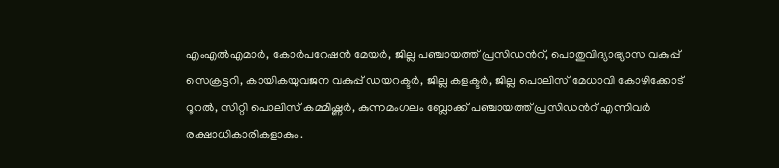എംഎല്‍എമാര്‍, കോര്‍പറേഷന്‍ മേയര്‍, ജില്ല പഞ്ചായത്ത് പ്രസിഡന്‍റ്, പൊതുവിദ്യാഭ്യാസ വകുപ്പ് സെക്രട്ടറി, കായികയുവജന വകുപ്പ് ഡയറക്ടര്‍, ജില്ല കളക്ടര്‍, ജില്ല പൊലിസ് മേധാവി കോഴിക്കോട് റൂറല്‍, സിറ്റി പൊലിസ് കമ്മിഷ്ണര്‍, കുന്നമംഗലം ബ്ലോക്ക് പഞ്ചായത്ത് പ്രസിഡന്‍റ് എന്നിവര്‍ രക്ഷാധികാരികളാകും.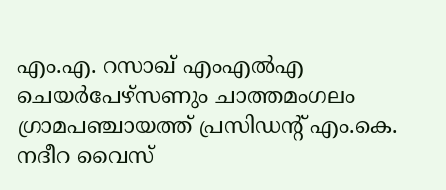എം.എ. റസാഖ് എംഎല്‍എ ചെയര്‍പേഴ്‌സണും ചാത്തമംഗലം ഗ്രാമപഞ്ചായത്ത് പ്രസിഡന്‍റ് എം.കെ. നദീറ വൈസ്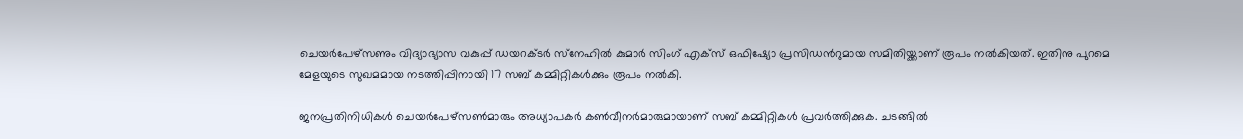ചെയര്‍പേഴ്‌സണും വിദ്യാഭ്യാസ വകുപ്പ് ഡയറക്ടര്‍ സ്‌നേഹില്‍ കുമാര്‍ സിംഗ് എക്‌സ് ഒഫിഷ്യോ പ്രസിഡന്‍റുമായ സമിതിയ്ക്കാണ് രൂപം നല്‍കിയത്. ഇതിനു പുറമെ മേളയുടെ സുഖമമായ നടത്തിപ്പിനായി 17 സബ് കമ്മിറ്റികള്‍ക്കും രൂപം നല്‍കി.

ജനപ്രതിനിധികള്‍ ചെയര്‍പേഴ്‌സണ്‍മാരും അധ്യാപകര്‍ കണ്‍വീനര്‍മാരുമായാണ് സബ് കമ്മിറ്റികള്‍ പ്രവര്‍ത്തിക്കുക. ചടങ്ങില്‍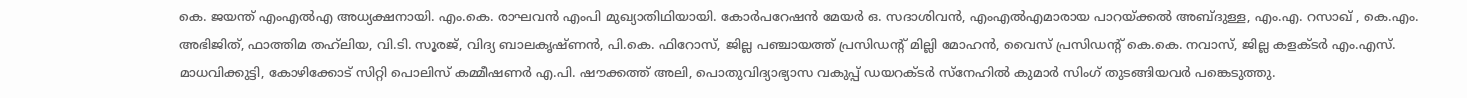കെ. ജയന്ത് എംഎല്‍എ അധ്യക്ഷനായി. എം.കെ. രാഘവന്‍ എംപി മുഖ്യാതിഥിയായി. കോര്‍പറേഷന്‍ മേയര്‍ ഒ. സദാശിവന്‍, എംഎല്‍എമാരായ പാറയ്ക്കല്‍ അബ്ദുള്ള, എം.എ. റസാഖ് , കെ.എം. അഭിജിത്, ഫാത്തിമ തഹ്‌ലിയ, വി.ടി. സൂരജ്, വിദ്യ ബാലകൃഷ്ണന്‍, പി.കെ. ഫിറോസ്, ജില്ല പഞ്ചായത്ത് പ്രസിഡന്‍റ് മില്ലി മോഹന്‍, വൈസ് പ്രസിഡന്‍റ് കെ.കെ. നവാസ്, ജില്ല കളക്ടര്‍ എം.എസ്. മാധവിക്കുട്ടി, കോഴിക്കോട് സിറ്റി പൊലിസ് കമ്മീഷണര്‍ എ.പി. ഷൗക്കത്ത് അലി, പൊതുവിദ്യാഭ്യാസ വകുപ്പ് ഡയറക്ടര്‍ സ്‌നേഹില്‍ കുമാര്‍ സിംഗ് തുടങ്ങിയവര്‍ പങ്കെടുത്തു.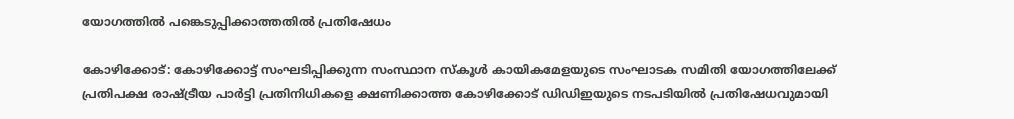യോഗത്തില്‍ പങ്കെടുപ്പിക്കാത്തതില്‍ പ്രതിഷേധം

കോഴിക്കോട്: കോഴിക്കോട്ട് സംഘടിപ്പിക്കുന്ന സംസ്ഥാന സ്‌കൂള്‍ കായികമേളയുടെ സംഘാടക സമിതി യോഗത്തിലേക്ക് പ്രതിപക്ഷ രാഷ്ട്രീയ പാര്‍ട്ടി പ്രതിനിധികളെ ക്ഷണിക്കാത്ത കോഴിക്കോട് ഡിഡിഇയുടെ നടപടിയില്‍ പ്രതിഷേധവുമായി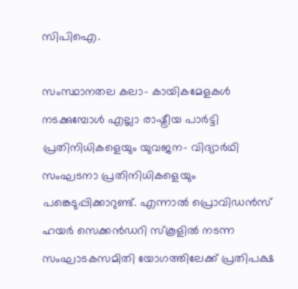സിപിഐ.

സംസ്ഥാനതല കലാ- കായികമേളകള്‍ നടക്കുമ്പോള്‍ എല്ലാ രാഷ്ട്രീയ പാര്‍ട്ടി പ്രതിനിധികളെയും യുവജന- വിദ്യാര്‍ഥി സംഘടനാ പ്രതിനിധികളെയും പങ്കെടുപ്പിക്കാറുണ്ട്. എന്നാല്‍ പ്രൊവിഡന്‍സ് ഹയര്‍ സെക്കന്‍ഡറി സ്‌കൂളില്‍ നടന്ന സംഘാടകസമിതി യോഗത്തിലേക്ക് പ്രതിപക്ഷ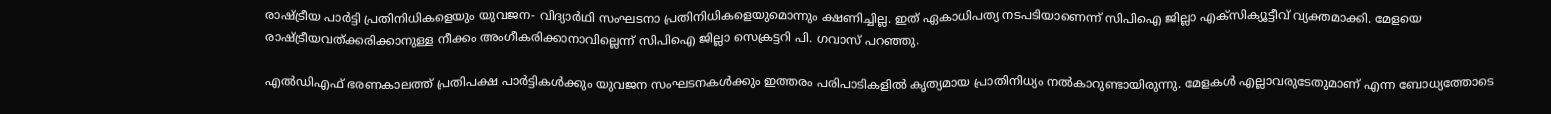രാഷ്ട്രീയ പാര്‍ട്ടി പ്രതിനിധികളെയും യുവജന- വിദ്യാര്‍ഥി സംഘടനാ പ്രതിനിധികളെയുമൊന്നും ക്ഷണിച്ചില്ല. ഇത് ഏകാധിപത്യ നടപടിയാണെന്ന് സിപിഐ ജില്ലാ എക്‌സിക്യൂട്ടീവ് വ്യക്തമാക്കി. മേളയെ രാഷ്ട്രീയവത്ക്കരിക്കാനുള്ള നീക്കം അംഗീകരിക്കാനാവില്ലെന്ന് സിപിഐ ജില്ലാ സെക്രട്ടറി പി. ഗവാസ് പറഞ്ഞു.

എല്‍ഡിഎഫ് ഭരണകാലത്ത് പ്രതിപക്ഷ പാര്‍ട്ടികള്‍ക്കും യുവജന സംഘടനകള്‍ക്കും ഇത്തരം പരിപാടികളില്‍ കൃത്യമായ പ്രാതിനിധ്യം നല്‍കാറുണ്ടായിരുന്നു. മേളകള്‍ എല്ലാവരുടേതുമാണ് എന്ന ബോധ്യത്തോടെ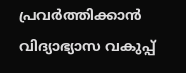പ്രവര്‍ത്തിക്കാന്‍ വിദ്യാഭ്യാസ വകുപ്പ്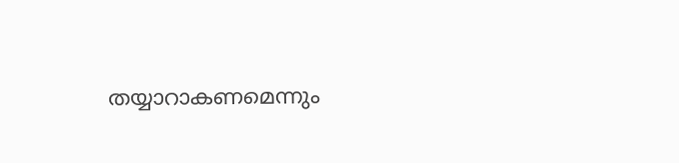തയ്യാറാകണമെന്നും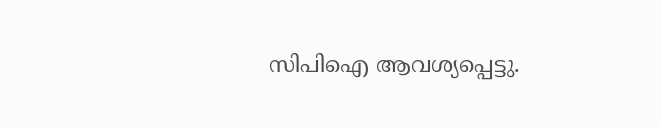സിപിഐ ആവശ്യപ്പെട്ടു.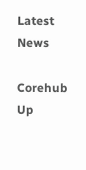Latest News

Corehub Up